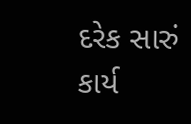દરેક સારું કાર્ય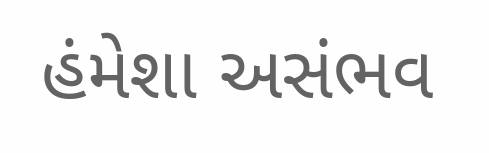હંમેશા અસંભવ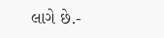લાગે છે.-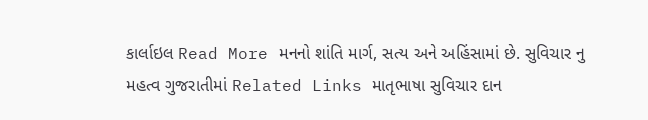કાર્લાઇલ Read More મનનો શાંતિ માર્ગ, સત્ય અને અહિંસામાં છે. સુવિચાર નુ મહત્વ ગુજરાતીમાં Related Links માતૃભાષા સુવિચાર દાન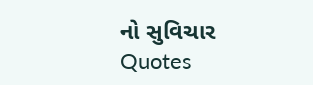નો સુવિચાર Quotes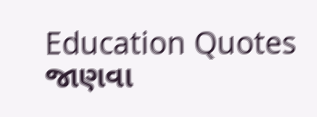Education Quotes જાણવા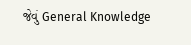જેવું General Knowledge